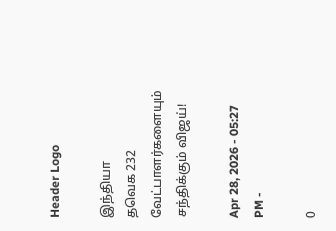Header Logo

இந்தியா
தவெக 232 வேட்பாளர்களையும் சந்திக்கும் விஜய்!

Apr 28, 2026 - 05:27 PM -

0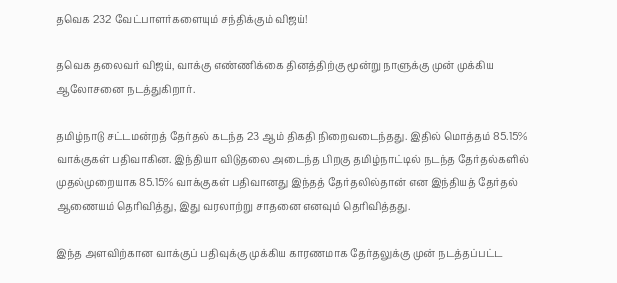தவெக 232 வேட்பாளர்களையும் சந்திக்கும் விஜய்!

தவெக தலைவர் விஜய், வாக்கு எண்ணிக்கை தினத்திற்கு மூன்று நாளுக்கு முன் முக்கிய ஆலோசனை நடத்துகிறார்.

தமிழ்நாடு சட்டமன்றத் தேர்தல் கடந்த 23 ஆம் திகதி நிறைவடைந்தது. இதில் மொத்தம் 85.15% வாக்குகள் பதிவாகின. இந்தியா விடுதலை அடைந்த பிறகு தமிழ்நாட்டில் நடந்த தேர்தல்களில் முதல்முறையாக 85.15% வாக்குகள் பதிவானது இந்தத் தேர்தலில்தான் என இந்தியத் தேர்தல் ஆணையம் தெரிவித்து, இது வரலாற்று சாதனை எனவும் தெரிவித்தது.

இந்த அளவிற்கான வாக்குப் பதிவுக்கு முக்கிய காரணமாக தேர்தலுக்கு முன் நடத்தப்பட்ட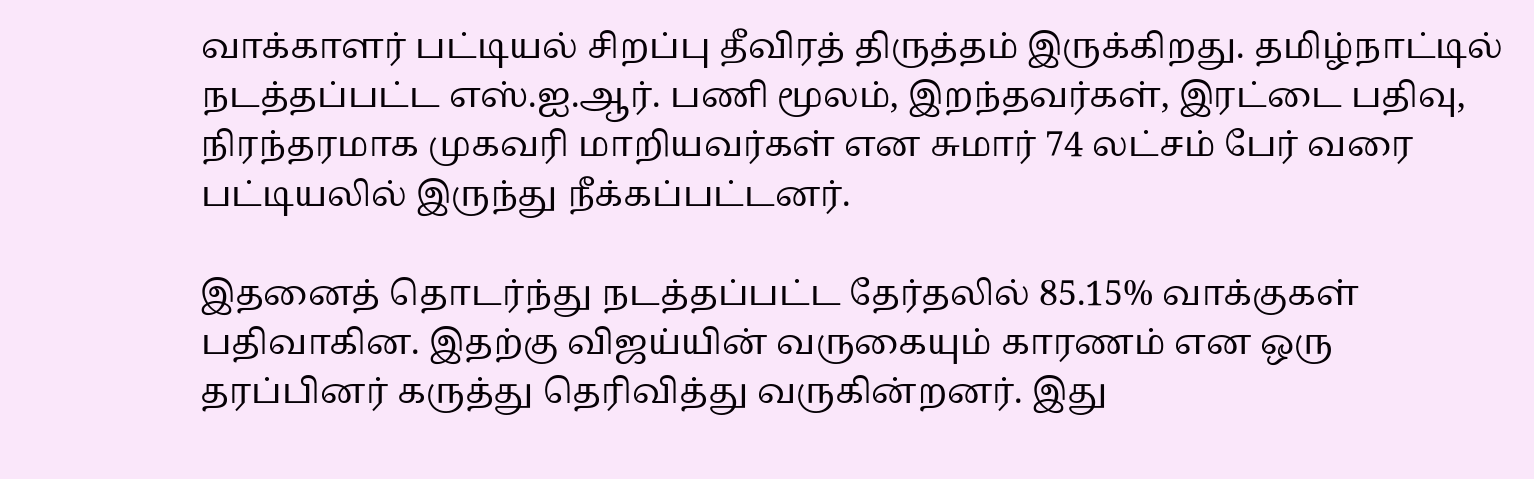வாக்காளர் பட்டியல் சிறப்பு தீவிரத் திருத்தம் இருக்கிறது. தமிழ்நாட்டில் நடத்தப்பட்ட எஸ்.ஐ.ஆர். பணி மூலம், இறந்தவர்கள், இரட்டை பதிவு, நிரந்தரமாக முகவரி மாறியவர்கள் என சுமார் 74 லட்சம் பேர் வரை பட்டியலில் இருந்து நீக்கப்பட்டனர்.

இதனைத் தொடர்ந்து நடத்தப்பட்ட தேர்தலில் 85.15% வாக்குகள் பதிவாகின. இதற்கு விஜய்யின் வருகையும் காரணம் என ஒரு தரப்பினர் கருத்து தெரிவித்து வருகின்றனர். இது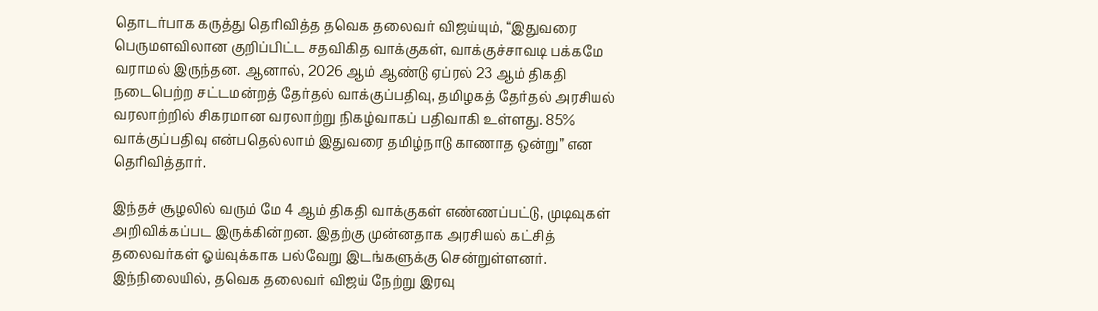தொடர்பாக கருத்து தெரிவித்த தவெக தலைவர் விஜய்யும், “இதுவரை பெருமளவிலான குறிப்பிட்ட சதவிகித வாக்குகள், வாக்குச்சாவடி பக்கமே வராமல் இருந்தன. ஆனால், 2026 ஆம் ஆண்டு ஏப்ரல் 23 ஆம் திகதி நடைபெற்ற சட்டமன்றத் தேர்தல் வாக்குப்பதிவு, தமிழகத் தேர்தல் அரசியல் வரலாற்றில் சிகரமான வரலாற்று நிகழ்வாகப் பதிவாகி உள்ளது. 85% வாக்குப்பதிவு என்பதெல்லாம் இதுவரை தமிழ்நாடு காணாத ஒன்று” என தெரிவித்தார்.

இந்தச் சூழலில் வரும் மே 4 ஆம் திகதி வாக்குகள் எண்ணப்பட்டு, முடிவுகள் அறிவிக்கப்பட இருக்கின்றன. இதற்கு முன்னதாக அரசியல் கட்சித் தலைவர்கள் ஓய்வுக்காக பல்வேறு இடங்களுக்கு சென்றுள்ளனர். இந்நிலையில், தவெக தலைவர் விஜய் நேற்று இரவு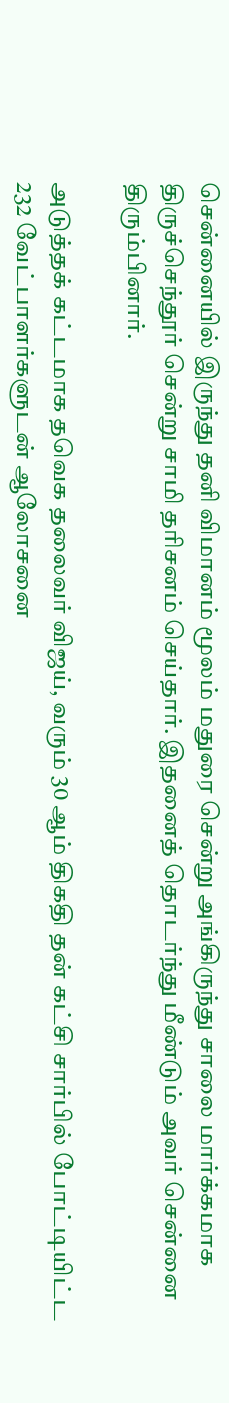சென்னையில் இருந்து தனி விமானம் மூலம் மதுரை சென்று அங்கிருந்து சாலை மார்க்கமாக திருச்செந்தூர் சென்று சாமி தரிசனம் செய்தார். இதனைத் தொடர்ந்து மீண்டும் அவர் சென்னை திரும்பினார்.

அடுத்தக் கட்டமாக தவெக தலைவர் விஜய், வரும் 30 ஆம் திகதி தன் கட்சி சார்பில் போட்டியிட்ட 232 வேட்பாளர்களுடன் ஆலோசனை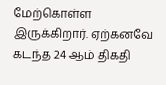மேற்கொள்ள இருக்கிறார். ஏற்கனவே கடந்த 24 ஆம் திகதி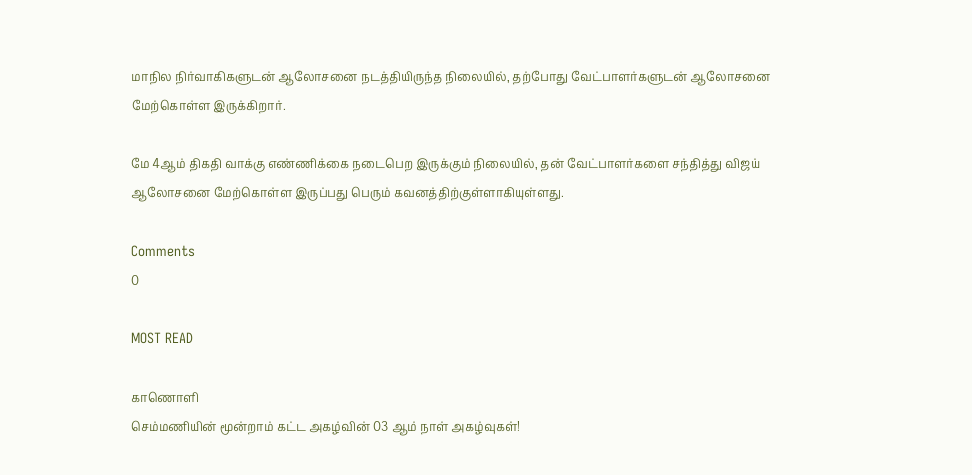மாநில நிர்வாகிகளுடன் ஆலோசனை நடத்தியிருந்த நிலையில், தற்போது வேட்பாளர்களுடன் ஆலோசனை மேற்கொள்ள இருக்கிறார்.

மே 4ஆம் திகதி வாக்கு எண்ணிக்கை நடைபெற இருக்கும் நிலையில், தன் வேட்பாளர்களை சந்தித்து விஜய் ஆலோசனை மேற்கொள்ள இருப்பது பெரும் கவனத்திற்குள்ளாகியுள்ளது.

Comments
0

MOST READ

காணொளி
செம்மணியின் மூன்றாம் கட்ட அகழ்வின் 03 ஆம் நாள் அகழ்வுகள்!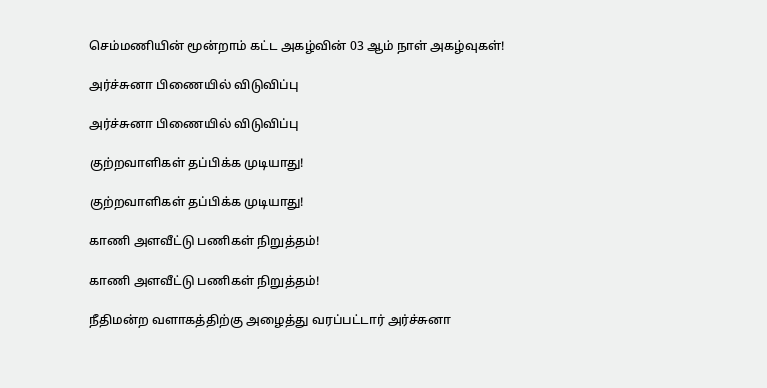செம்மணியின் மூன்றாம் கட்ட அகழ்வின் 03 ஆம் நாள் அகழ்வுகள்!

அர்ச்சுனா பிணையில் விடுவிப்பு

அர்ச்சுனா பிணையில் விடுவிப்பு

குற்றவாளிகள் தப்பிக்க முடியாது!

குற்றவாளிகள் தப்பிக்க முடியாது!

காணி அளவீட்டு பணிகள் நிறுத்தம்!

காணி அளவீட்டு பணிகள் நிறுத்தம்!

நீதிமன்ற வளாகத்திற்கு அழைத்து வரப்பட்டார் அர்ச்சுனா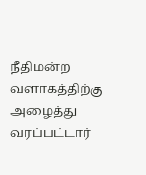நீதிமன்ற வளாகத்திற்கு அழைத்து வரப்பட்டார்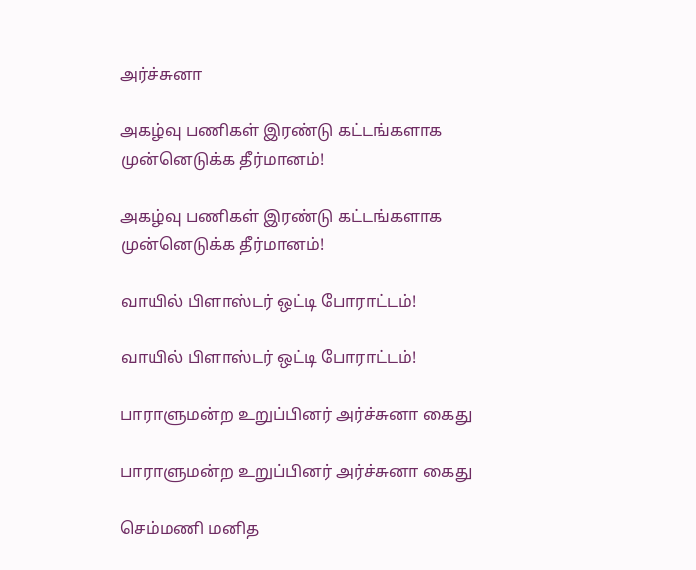அர்ச்சுனா

அகழ்வு பணிகள் இரண்டு கட்டங்களாக முன்னெடுக்க தீர்மானம்!

அகழ்வு பணிகள் இரண்டு கட்டங்களாக முன்னெடுக்க தீர்மானம்!

வாயில் பிளாஸ்டர் ஒட்டி போராட்டம்!

வாயில் பிளாஸ்டர் ஒட்டி போராட்டம்!

பாராளுமன்ற உறுப்பினர் அர்ச்சுனா கைது

பாராளுமன்ற உறுப்பினர் அர்ச்சுனா கைது

செம்மணி மனித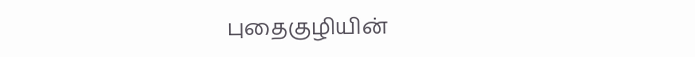புதைகுழியின்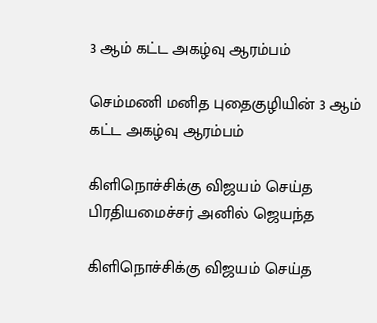3 ஆம் கட்ட அகழ்வு ஆரம்பம்

செம்மணி மனித புதைகுழியின் 3 ஆம் கட்ட அகழ்வு ஆரம்பம்

கிளிநொச்சிக்கு விஜயம் செய்த பிரதியமைச்சர் அனில் ஜெயந்த

கிளிநொச்சிக்கு விஜயம் செய்த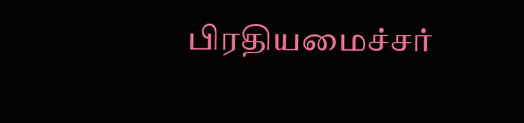பிரதியமைச்சர்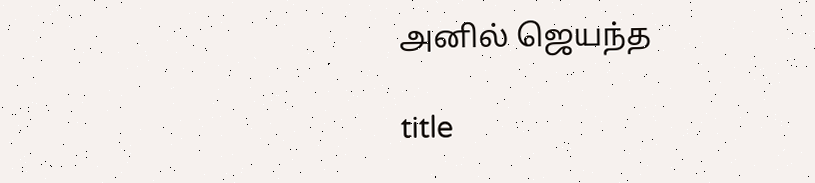அனில் ஜெயந்த

title